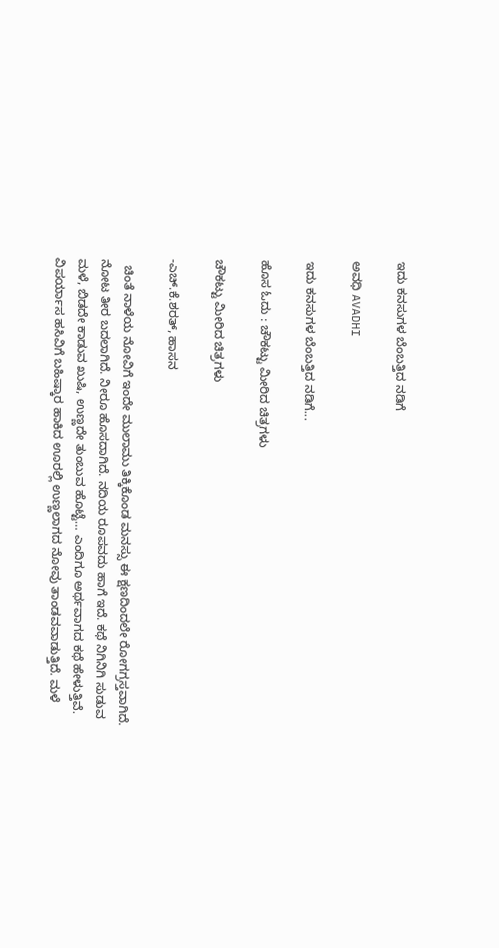ಇದು ಕನಸುಗಳ ಬೆಂಬತ್ತಿದ ನಡಿಗೆ‍

ಅವಧಿ AVADHI

ಇದು ಕನಸುಗಳ ಬೆಂಬತ್ತಿದ ನಡಿಗೆ...

ಹೊಸ ಓದು : ಚೌಕಟ್ಟು ಮೀರಿದ ಚಿತ್ರಗಳು

ಚೌಕಟ್ಟು ಮೀರಿದ ಚಿತ್ರಗಳು

-ಎಚ್.ಕೆ.ಶರತ್, ಹಾಸನ

  ಚಿಂತೆ ನಾಳೆಯ ನೋವಿಗೆ ಇಂದೇ ಮುಲಾಮು ತಿಕ್ಕಿಕೊಂಡ ಮನಸ್ಸು ಈ ಕ್ಷಣದಿಂದಲೇ ರೋಗಗ್ರಸ್ತವಾಗಿದೆ. ನೋಟ ತೀರ ಬದಲಾಗಿದೆ. ನೀರೂ ಹೊಸದಾಗಿದೆ. ನದಿಯ ರೂಪವದು ಹಾಗೆ ಇದೆ. ಕಥೆ ನಿಗಿನಿಗಿ ಸುಡುವ ಮಳೆ, ಬಿಡದೇ ಕಾಡುವ ಖುಷಿ, ಉಣ್ಣದೇ ತುಂಬುವ ಹೊಟ್ಟೆ… ಎಂದಿಗೂ ಅರ್ಥವಾಗದ ಕಥೆ ಹೇಳುತ್ತಿವೆ. ವಿಪರ್ಯಾಸ ಹಸಿವಿಗೆ ಬಹಿಷ್ಕಾರ ಹಾಕಿದ ಊರಲ್ಲಿ ಉಣ್ಣಲಾಗದ ನೋವು ತಾಂಡವವಾಡುತ್ತಿದೆ. ಮಳೆ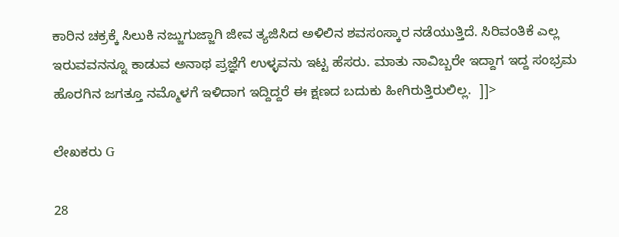ಕಾರಿನ ಚಕ್ರಕ್ಕೆ ಸಿಲುಕಿ ನಜ್ಜುಗುಜ್ಜಾಗಿ ಜೀವ ತ್ಯಜಿಸಿದ ಅಳಿಲಿನ ಶವಸಂಸ್ಕಾರ ನಡೆಯುತ್ತಿದೆ. ಸಿರಿವಂತಿಕೆ ಎಲ್ಲ ಇರುವವನನ್ನೂ ಕಾಡುವ ಅನಾಥ ಪ್ರಜ್ಞೆಗೆ ಉಳ್ಳವನು ಇಟ್ಟ ಹೆಸರು. ಮಾತು ನಾವಿಬ್ಬರೇ ಇದ್ದಾಗ ಇದ್ದ ಸಂಭ್ರಮ ಹೊರಗಿನ ಜಗತ್ತೂ ನಮ್ಮೊಳಗೆ ಇಳಿದಾಗ ಇದ್ದಿದ್ದರೆ ಈ ಕ್ಷಣದ ಬದುಕು ಹೀಗಿರುತ್ತಿರುಲಿಲ್ಲ.  ]]>

ಲೇಖಕರು G

28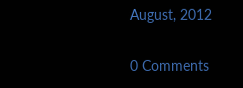August, 2012

0 Comments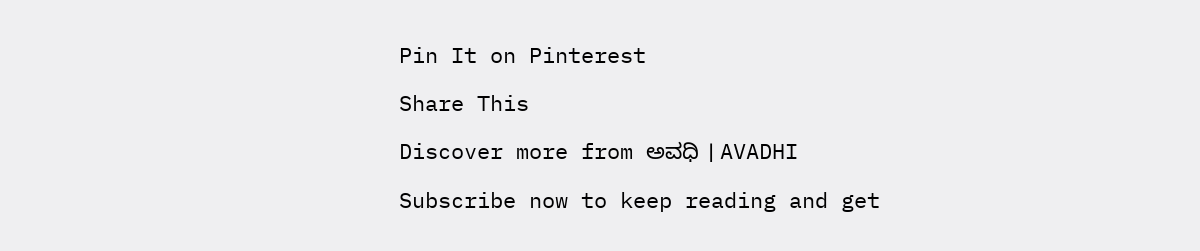Pin It on Pinterest

Share This

Discover more from ಅವಧಿ । AVADHI

Subscribe now to keep reading and get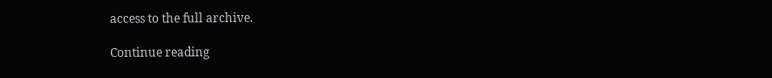access to the full archive.

Continue reading